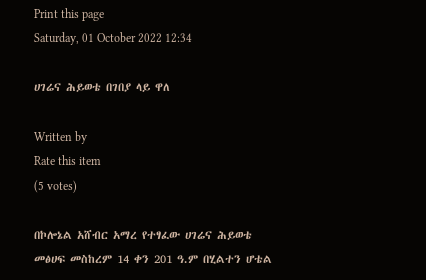Print this page
Saturday, 01 October 2022 12:34

ሀገሬና ሕይወቴ በገበያ ላይ ዋለ

Written by
Rate this item
(5 votes)

በኮሎኔል አሸብር አማረ የተፃፈው ሀገሬና ሕይወቴ መፅሀፍ መስከረም 14 ቀን 201 ዓ.ም በሂልተን ሆቴል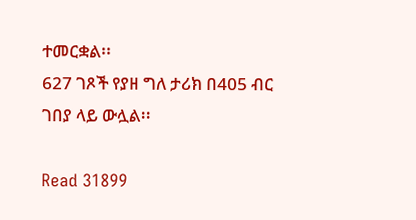ተመርቋል፡፡
627 ገጾች የያዘ ግለ ታሪክ በ405 ብር ገበያ ላይ ውሏል፡፡

Read 31899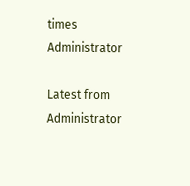times
Administrator

Latest from Administrator